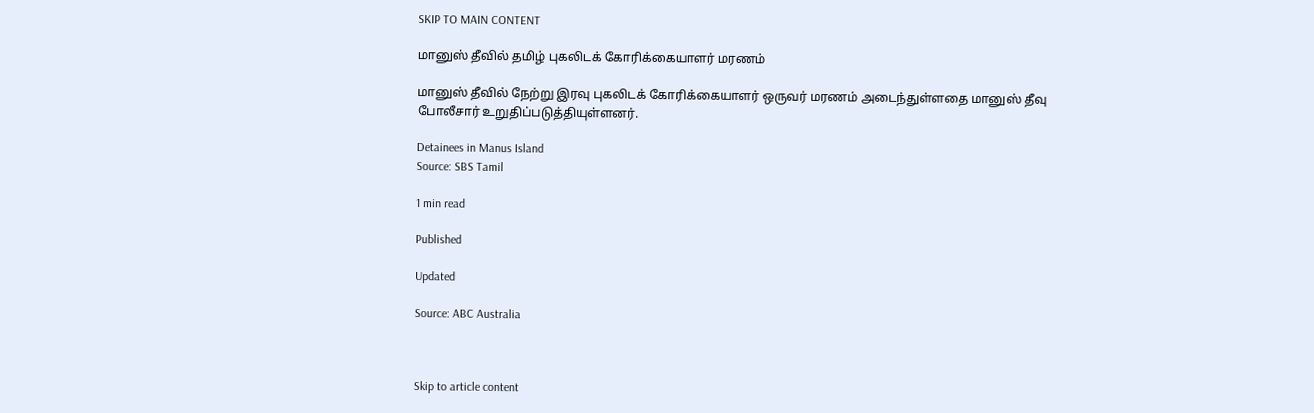SKIP TO MAIN CONTENT

மானுஸ் தீவில் தமிழ் புகலிடக் கோரிக்கையாளர் மரணம்

மானுஸ் தீவில் நேற்று இரவு புகலிடக் கோரிக்கையாளர் ஒருவர் மரணம் அடைந்துள்ளதை மானுஸ் தீவு போலீசார் உறுதிப்படுத்தியுள்ளனர்.

Detainees in Manus Island
Source: SBS Tamil

1 min read

Published

Updated

Source: ABC Australia



Skip to article content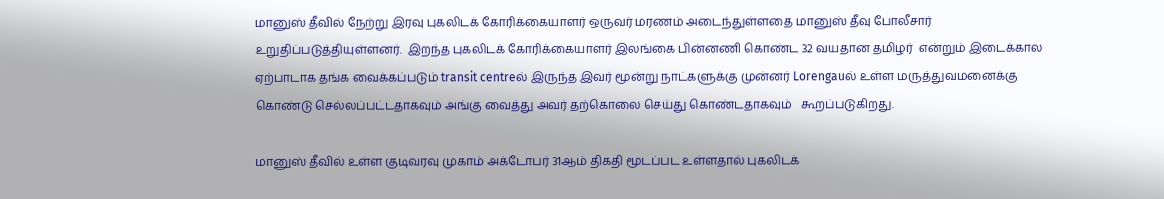மானுஸ் தீவில் நேற்று இரவு புகலிடக் கோரிக்கையாளர் ஒருவர் மரணம் அடைந்துள்ளதை மானுஸ் தீவு போலீசார் உறுதிப்படுத்தியுள்ளனர்.  இறந்த புகலிடக் கோரிக்கையாளர் இலங்கை பின்னணி கொண்ட 32 வயதான தமிழர்  என்றும் இடைக்கால ஏற்பாடாக தங்க வைக்கப்படும் transit centreல் இருந்த இவர் மூன்று நாட்களுக்கு முன்னர் Lorengauல் உள்ள மருத்துவமனைக்கு கொண்டு செல்லப்பட்டதாகவும் அங்கு வைத்து அவர் தற்கொலை செய்து கொண்டதாகவும்   கூறப்படுகிறது.

மானுஸ் தீவில் உள்ள குடிவரவு முகாம் அக்டோபர் 31ஆம் திகதி மூடப்பட உள்ளதால் புகலிடக்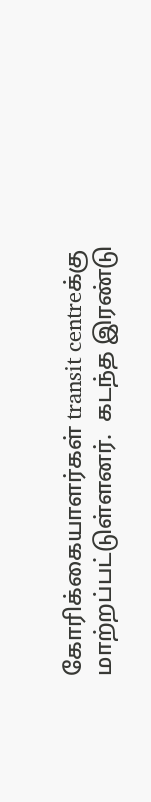கோரிக்கையாளர்கள் transit centreக்கு மாற்றப்பட்டுள்ளனர்.  கடந்த இரண்டு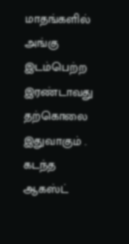மாதங்களில் அங்கு இடம்பெற்ற இரண்டாவது தற்கொலை இதுவாகும் .  கடந்த ஆகஸ்ட்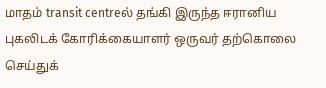மாதம் transit centreல் தங்கி இருந்த ஈரானிய புகலிடக் கோரிக்கையாளர் ஒருவர் தற்கொலை செய்துக்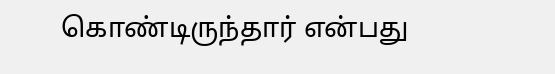கொண்டிருந்தார் என்பது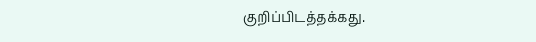குறிப்பிடத்தக்கது.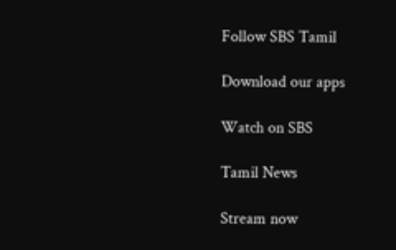Follow SBS Tamil

Download our apps

Watch on SBS

Tamil News

Stream now